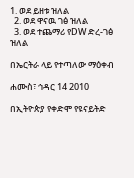1. ወደ ይዘቱ ዝለል
  2. ወደ ዋናዉ ገፅ ዝለል
  3. ወደ ተጨማሪ የDW ድረ-ገፅ ዝለል

በኤርትራ ላይ የተጣለው ማዕቀብ

ሐሙስ፣ ኅዳር 14 2010

በኢትዮጵያ የቀድሞ የዩናይትድ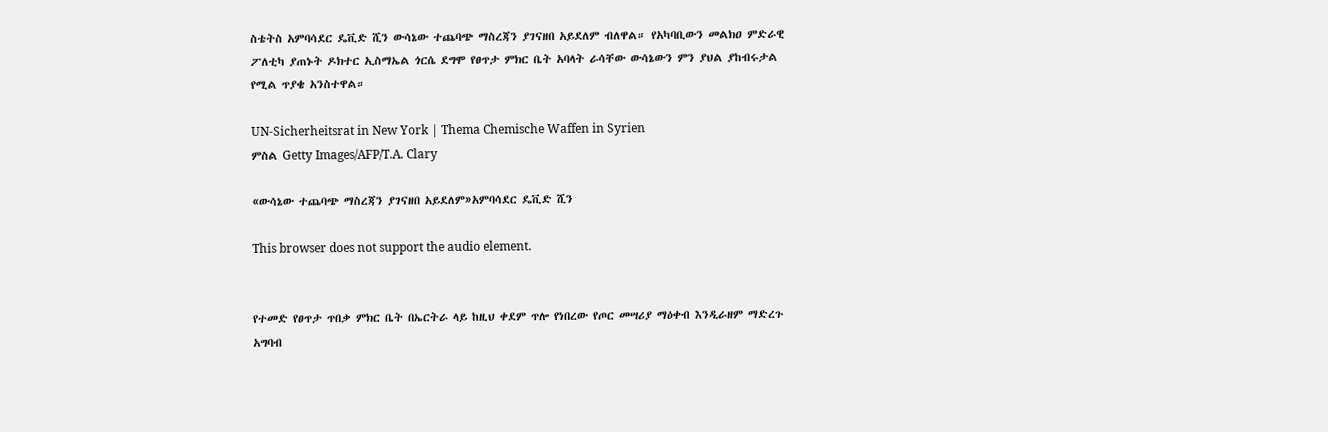ስቴትስ አምባሳደር ዴቪድ ሺን ውሳኔው ተጨባጭ ማስረጃን ያገናዘበ አይደለም ብለዋል። የአካባቢውን መልክዐ ምድራዊ ፖለቲካ ያጠኑት ዶክተር ኢስማኤል ጎርሴ ደግሞ የፀጥታ ምክር ቤት አባላት ራሳቸው ውሳኔውን ምን ያህል ያከብሩታል የሚል ጥያቄ አንስተዋል።

UN-Sicherheitsrat in New York | Thema Chemische Waffen in Syrien
ምስል Getty Images/AFP/T.A. Clary

«ውሳኔው ተጨባጭ ማስረጃን ያገናዘበ አይደለም»አምባሳደር ዴቪድ ሺን

This browser does not support the audio element.


የተመድ የፀጥታ ጥበቃ ምክር ቤት በኤርትራ ላይ ከዚህ ቀደም ጥሎ የነበረው የጦር መሣሪያ ማዕቀብ እንዲራዘም ማድረጉ አግባብ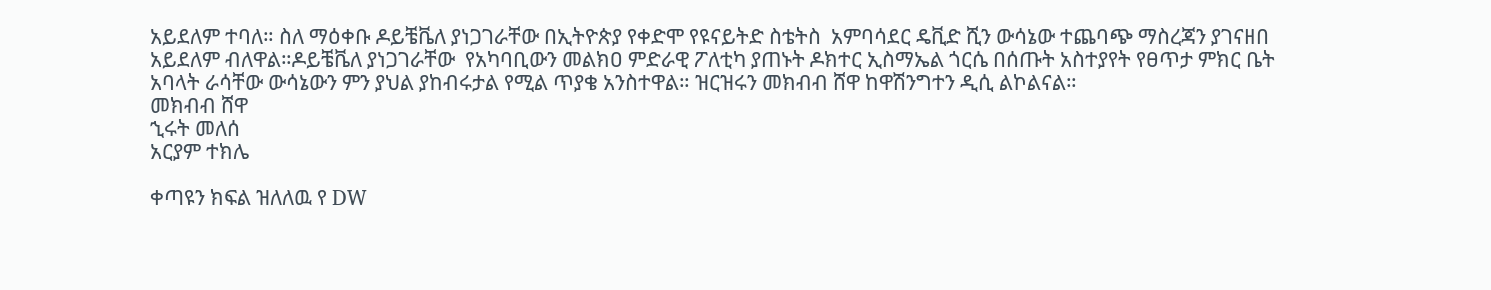አይደለም ተባለ። ስለ ማዕቀቡ ዶይቼቬለ ያነጋገራቸው በኢትዮጵያ የቀድሞ የዩናይትድ ስቴትስ  አምባሳደር ዴቪድ ሺን ውሳኔው ተጨባጭ ማስረጃን ያገናዘበ አይደለም ብለዋል።ዶይቼቬለ ያነጋገራቸው  የአካባቢውን መልክዐ ምድራዊ ፖለቲካ ያጠኑት ዶክተር ኢስማኤል ጎርሴ በሰጡት አስተያየት የፀጥታ ምክር ቤት አባላት ራሳቸው ውሳኔውን ምን ያህል ያከብሩታል የሚል ጥያቄ አንስተዋል። ዝርዝሩን መክብብ ሸዋ ከዋሽንግተን ዲሲ ልኮልናል።
መክብብ ሸዋ
ኂሩት መለሰ
አርያም ተክሌ

ቀጣዩን ክፍል ዝለለዉ የ DW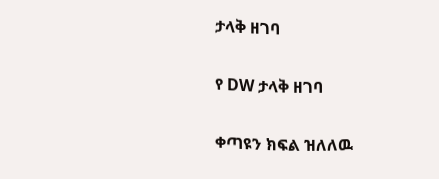ታላቅ ዘገባ

የ DW ታላቅ ዘገባ

ቀጣዩን ክፍል ዝለለዉ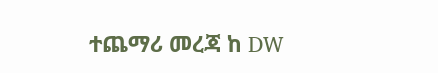ተጨማሪ መረጃ ከ DW